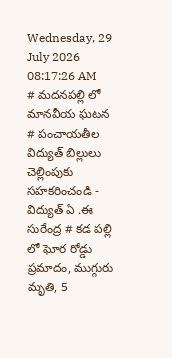Wednesday, 29 July 2026 08:17:26 AM
# మదనపల్లి లో మానవీయ ఘటన # పంచాయతీల విద్యుత్ బిల్లులు చెల్లింపుకు సహకరించండి - విద్యుత్ ఏ .ఈ సురేంద్ర # కడ పల్లి లో ఘోర రోడ్డు ప్రమాదం, ముగ్గురు మృతి, 5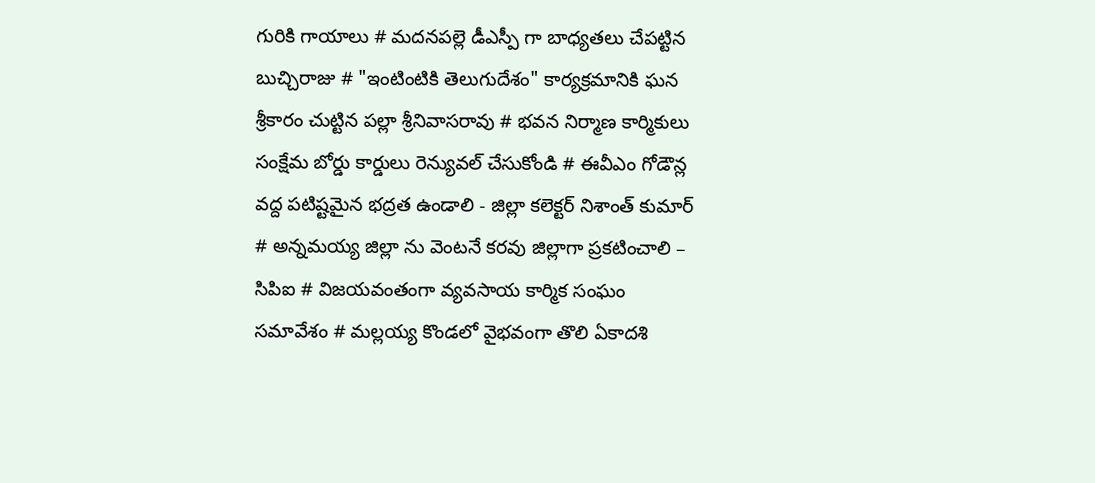గురికి గాయాలు # మదనపల్లె డీఎస్పీ గా బాధ్యతలు చేపట్టిన బుచ్చిరాజు # "ఇంటింటికి తెలుగుదేశం" కార్యక్రమానికి ఘన శ్రీకారం చుట్టిన పల్లా శ్రీనివాసరావు # భవన నిర్మాణ కార్మికులు సంక్షేమ బోర్డు కార్డులు రెన్యువల్ చేసుకోండి # ఈవీఎం గోడౌన్ల వద్ద పటిష్టమైన భద్రత ఉండాలి - జిల్లా కలెక్టర్ నిశాంత్ కుమార్ # అన్నమయ్య జిల్లా ను వెంటనే కరవు జిల్లాగా ప్రకటించాలి – సిపిఐ # విజయవంతంగా వ్యవసాయ కార్మిక సంఘం సమావేశం # మల్లయ్య కొండలో వైభవంగా తొలి ఏకాదశి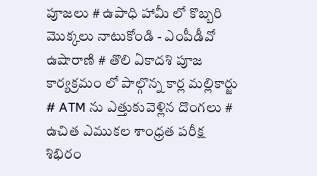పూజలు # ఉపాధి హామీ లో కొబ్బరి మొక్కలు నాటుకోండి - ఎంపీడీవో ఉషారాణి # తొలి ఏకాదశి పూజ కార్యక్రమం లో పాల్గొన్న కార్ల మల్లికార్జు # ATM ను ఎత్తుకువెళ్లిన దొంగలు # ఉచిత ఎముకల శాంధ్రత పరీక్ష శిభిరం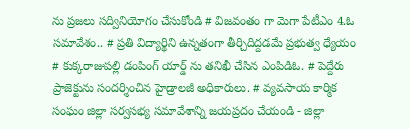ను ప్రజలు సద్వినియోగం చేసుకోండి # విజవంతం గా మెగా పేటీఎం 4.ఓ సమావేశం.. # ప్రతి విద్యార్థిని ఉన్నతంగా తీర్చిదిద్దడమే ప్రభుత్వ ధ్యేయం # కుక్కరాజుపల్లి డంపింగ్ యార్డ్ ను తనిఖీ చేసిన ఎంపిడిఓ. # పెద్దేరు ప్రాజెక్టును సందర్శించిన హైడ్రాలజీ అధికారులు. # వ్యవసాయ కార్మిక సంఘం జిల్లా సర్వసభ్య సమావేశాన్ని జయప్రదం చేయండి - జిల్లా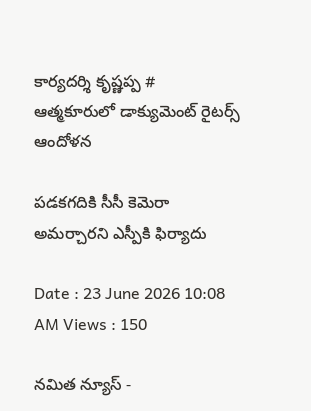కార్యదర్శి కృష్ణప్ప # ఆత్మకూరులో డాక్యుమెంట్ రైటర్స్ ఆందోళన

పడకగదికి సీసీ కెమెరా అమర్చారని ఎస్పీకి ఫిర్యాదు

Date : 23 June 2026 10:08 AM Views : 150

నమిత న్యూస్ -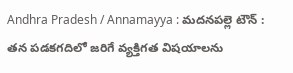Andhra Pradesh / Annamayya : మదనపల్లె టౌన్ : తన పడకగదిలో జరిగే వ్యక్తిగత విషయాలను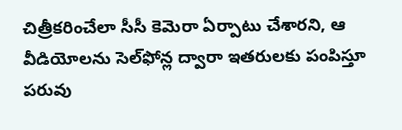చిత్రీకరించేలా సీసీ కెమెరా ఏర్పాటు చేశారని, ఆ వీడియోలను సెల్‌ఫోన్ల ద్వారా ఇతరులకు పంపిస్తూ పరువు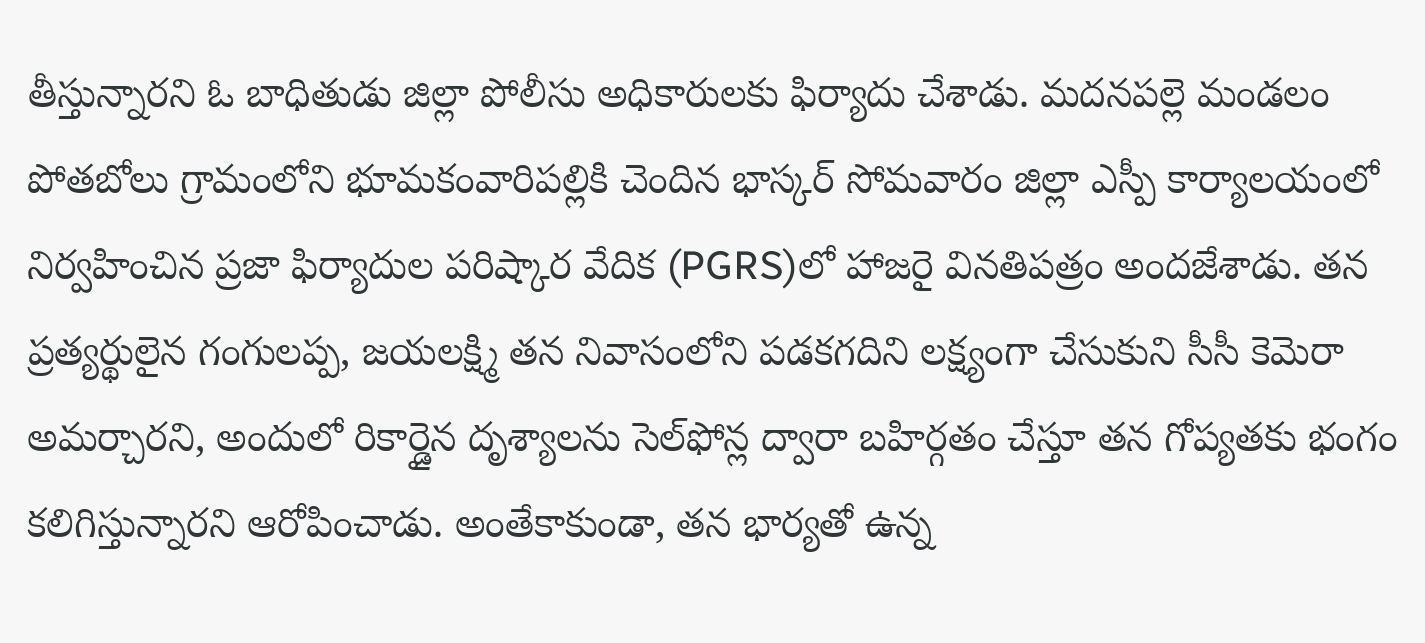తీస్తున్నారని ఓ బాధితుడు జిల్లా పోలీసు అధికారులకు ఫిర్యాదు చేశాడు. మదనపల్లె మండలం పోతబోలు గ్రామంలోని భూమకంవారిపల్లికి చెందిన భాస్కర్ సోమవారం జిల్లా ఎస్పీ కార్యాలయంలో నిర్వహించిన ప్రజా ఫిర్యాదుల పరిష్కార వేదిక (PGRS)లో హాజరై వినతిపత్రం అందజేశాడు. తన ప్రత్యర్థులైన గంగులప్ప, జయలక్ష్మి తన నివాసంలోని పడకగదిని లక్ష్యంగా చేసుకుని సీసీ కెమెరా అమర్చారని, అందులో రికార్డైన దృశ్యాలను సెల్‌ఫోన్ల ద్వారా బహిర్గతం చేస్తూ తన గోప్యతకు భంగం కలిగిస్తున్నారని ఆరోపించాడు. అంతేకాకుండా, తన భార్యతో ఉన్న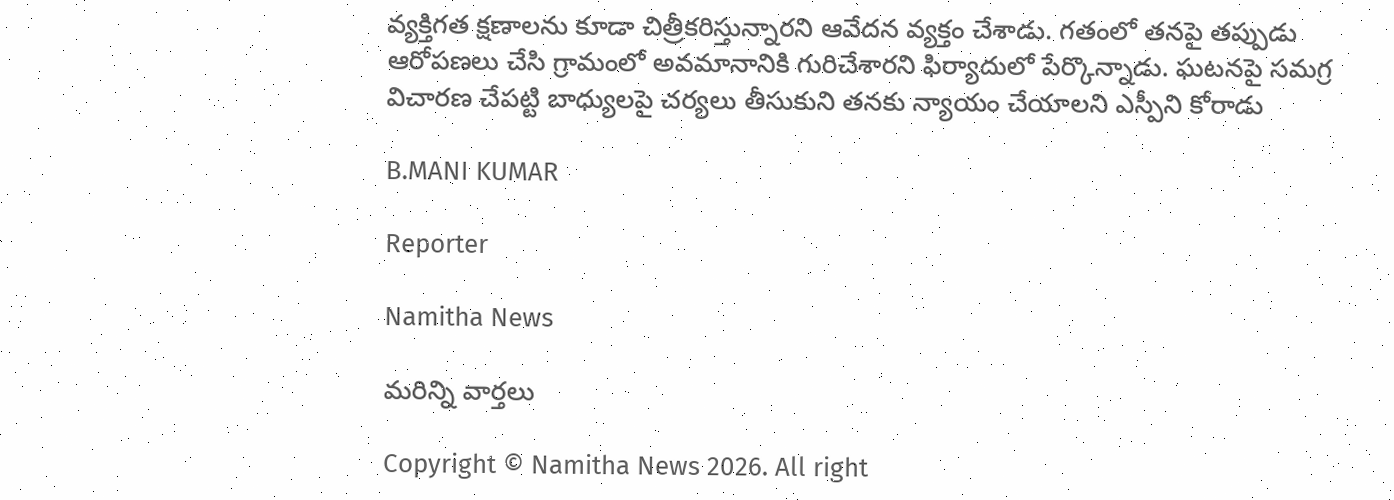వ్యక్తిగత క్షణాలను కూడా చిత్రీకరిస్తున్నారని ఆవేదన వ్యక్తం చేశాడు. గతంలో తనపై తప్పుడు ఆరోపణలు చేసి గ్రామంలో అవమానానికి గురిచేశారని ఫిర్యాదులో పేర్కొన్నాడు. ఘటనపై సమగ్ర విచారణ చేపట్టి బాధ్యులపై చర్యలు తీసుకుని తనకు న్యాయం చేయాలని ఎస్పీని కోరాడు

B.MANI KUMAR

Reporter

Namitha News

మరిన్ని వార్తలు

Copyright © Namitha News 2026. All right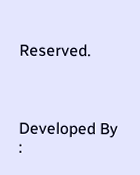Reserved.



Developed By :